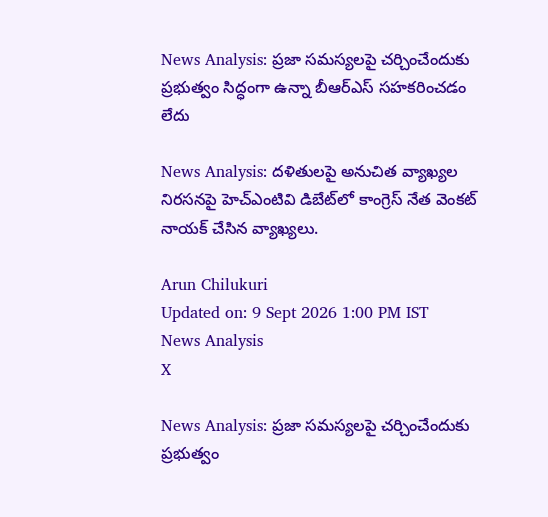News Analysis: ప్రజా సమస్యలపై చర్చించేందుకు ప్రభుత్వం సిద్ధంగా ఉన్నా బీఆర్‌ఎస్‌ సహకరించడం లేదు

News Analysis: దళితులపై అనుచిత వ్యాఖ్యల నిరసనపై హెచ్‌ఎంటివి డిబేట్‌లో కాంగ్రెస్ నేత వెంకట్ నాయక్ చేసిన వ్యాఖ్యలు.

Arun Chilukuri
Updated on: 9 Sept 2026 1:00 PM IST
News Analysis
X

News Analysis: ప్రజా సమస్యలపై చర్చించేందుకు ప్రభుత్వం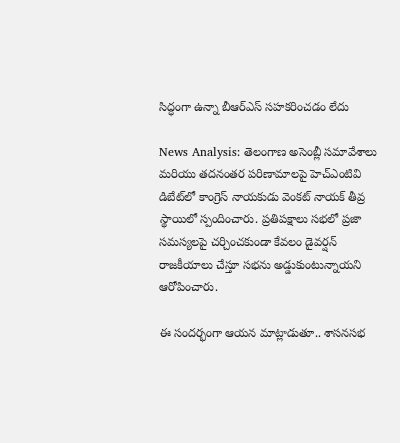సిద్ధంగా ఉన్నా బీఆర్‌ఎస్‌ సహకరించడం లేదు

News Analysis: తెలంగాణ అసెంబ్లీ సమావేశాలు మరియు తదనంతర పరిణామాలపై హెచ్‌ఎంటివి డిబేట్‌లో కాంగ్రెస్ నాయకుడు వెంకట్ నాయక్ తీవ్ర స్థాయిలో స్పందించారు. ప్రతిపక్షాలు సభలో ప్రజా సమస్యలపై చర్చించకుండా కేవలం డైవర్షన్ రాజకీయాలు చేస్తూ సభను అడ్డుకుంటున్నాయని ఆరోపించారు.

ఈ సందర్భంగా ఆయన మాట్లాడుతూ.. శాసనసభ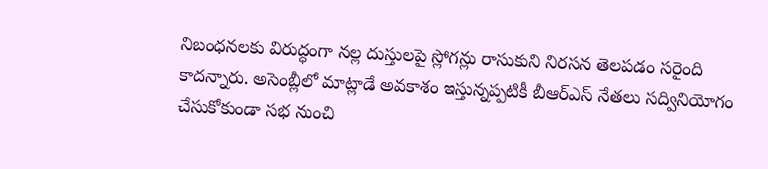నిబంధనలకు విరుద్ధంగా నల్ల దుస్తులపై స్లోగన్లు రాసుకుని నిరసన తెలపడం సరైంది కాదన్నారు. అసెంబ్లీలో మాట్లాడే అవకాశం ఇస్తున్నప్పటికీ బీఆర్‌ఎస్‌ నేతలు సద్వినియోగం చేసుకోకుండా సభ నుంచి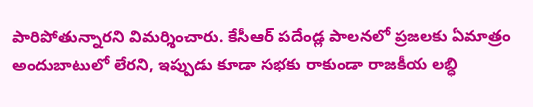పారిపోతున్నారని విమర్శించారు. కేసీఆర్ పదేండ్ల పాలనలో ప్రజలకు ఏమాత్రం అందుబాటులో లేరని, ఇప్పుడు కూడా సభకు రాకుండా రాజకీయ లబ్ధి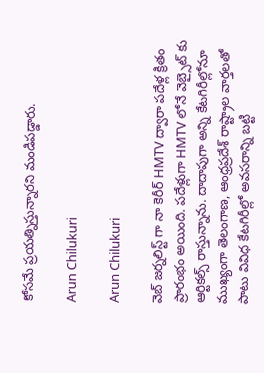కోసమే ప్రయత్నిస్తున్నారని మండిపడ్డారు.

Arun Chilukuri

Arun Chilukuri

వెబ్ జర్నలిస్ట్ గా నా కెరీర్ HMTV ద్వారా పదేళ్ల క్రితం ప్రారంభం అయింది. పదేళ్లుగా HMTV లోనే వెబ్సైట్ కు ఆర్టికల్స్ రాస్తున్నాను. దాదాపుగా అన్ని కేటగిరీల్లోనూ ముఖ్యంగా తెలంగాణ, ఆంధ్రప్రదేశ్ రాష్ట్రాల వార్తలతో పాటు వివిధ కేటగిరీల్లో అవసరాన్ని బట్టి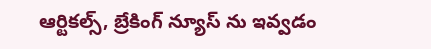ఆర్టికల్స్, బ్రేకింగ్ న్యూస్ ను ఇవ్వడం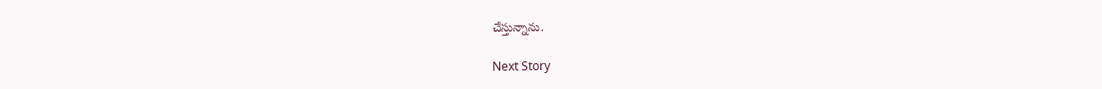చేస్తున్నాను.

Next Story